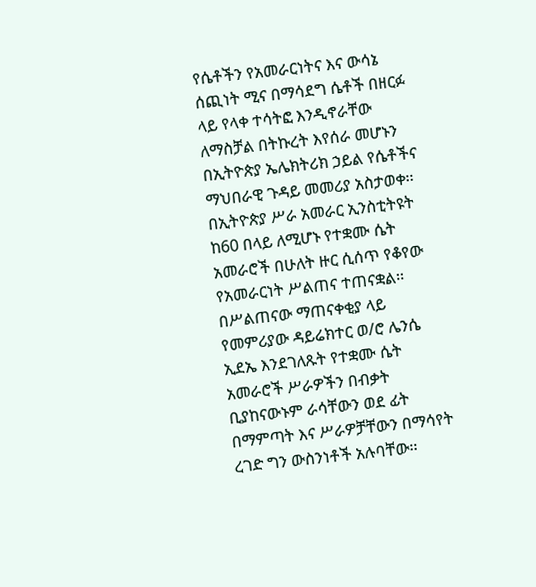የሴቶችን የአመራርነትና እና ውሳኔ ሰጪነት ሚና በማሳደግ ሴቶች በዘርፉ ላይ የላቀ ተሳትፎ እንዲኖራቸው ለማስቻል በትኩረት እየሰራ መሆኑን በኢትዮጵያ ኤሌክትሪክ ኃይል የሴቶችና ማህበራዊ ጉዳይ መመሪያ አስታወቀ፡፡
በኢትዮጵያ ሥራ አመራር ኢንስቲትዩት ከ60 በላይ ለሚሆኑ የተቋሙ ሴት አመራሮች በሁለት ዙር ሲሰጥ የቆየው የአመራርነት ሥልጠና ተጠናቋል፡፡
በሥልጠናው ማጠናቀቂያ ላይ የመምሪያው ዳይሬክተር ወ/ሮ ሌንሴ ኢደኤ እንደገለጹት የተቋሙ ሴት አመራሮች ሥራዎችን በብቃት ቢያከናውኑም ራሳቸውን ወደ ፊት በማምጣት እና ሥራዎቻቸውን በማሳየት ረገድ ግን ውስንነቶች አሉባቸው፡፡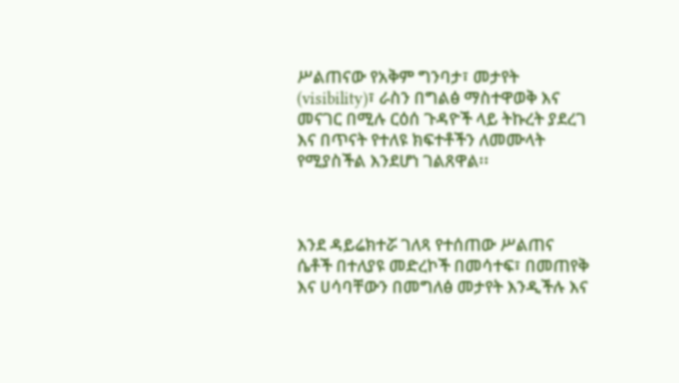ሥልጠናው የአቅም ግንባታ፣ መታየት (visibility)፣ ራስን በግልፅ ማስተዋወቅ እና መናገር በሚሉ ርዕሰ ጉዳዮች ላይ ትኩረት ያደረገ እና በጥናት የተለዩ ክፍተቶችን ለመሙላት የሚያስችል እንደሆነ ገልጸዋል፡፡



እንደ ዳይሬክተሯ ገለጻ የተሰጠው ሥልጠና ሴቶች በተለያዩ መድረኮች በመሳተፍ፣ በመጠየቅ እና ሀሳባቸውን በመግለፅ መታየት እንዲችሉ እና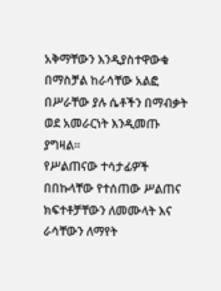አቅማቸውን እንዲያስተዋውቁ በማስቻል ከራሳቸው አልፎ በሥራቸው ያሉ ሴቶችን በማብቃት ወደ አመራርነት እንዲመጡ ያግዛል፡፡
የሥልጠናው ተሳታፊዎች በበኩላቸው የተሰጠው ሥልጠና ክፍተቶቻቸውን ለመሙላት እና ራሳቸውን ለማየት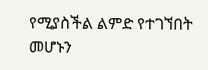የሚያስችል ልምድ የተገኘበት መሆኑን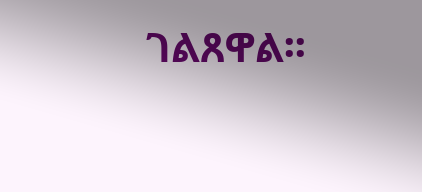ገልጸዋል፡፡